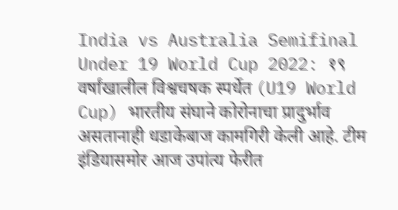India vs Australia Semifinal Under 19 World Cup 2022: १९ वर्षांखालील विश्वचषक स्पर्धेत (U19 World Cup) भारतीय संघाने कोरोनाचा प्रादुर्भाव असतानाही धडाकेबाज कामगिरी केली आहे. टीम इंडियासमोर आज उपांत्य फेरीत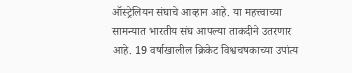ऑस्ट्रेलियन संघाचे आव्हान आहे. या महत्त्वाच्या सामन्यात भारतीय संघ आपल्या ताकदीने उतरणार आहे. 19 वर्षाखालील क्रिकेट विश्वचषकाच्या उपांत्य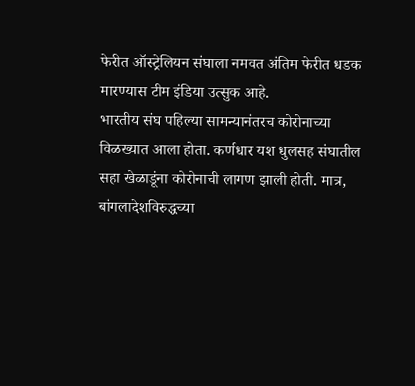फेरीत ऑस्ट्रेलियन संघाला नमवत अंतिम फेरीत धडक मारण्यास टीम इंडिया उत्सुक आहे.
भारतीय संघ पहिल्या सामन्यानंतरच कोरोनाच्या विळख्यात आला होता. कर्णधार यश धुलसह संघातील सहा खेळाडूंना कोरोनाची लागण झाली होती. मात्र, बांगलादेशविरुद्धच्या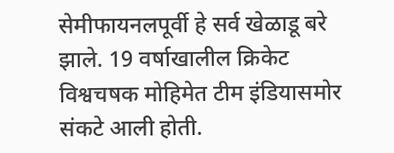सेमीफायनलपूर्वी हे सर्व खेळाडू बरे झाले. 19 वर्षाखालील क्रिकेट विश्वचषक मोहिमेत टीम इंडियासमोर संकटे आली होती.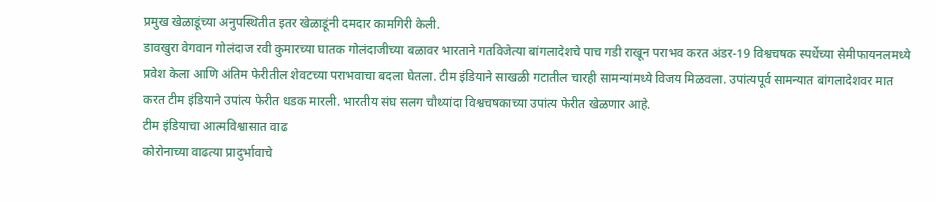प्रमुख खेळाडूंच्या अनुपस्थितीत इतर खेळाडूंनी दमदार कामगिरी केली.
डावखुरा वेगवान गोलंदाज रवी कुमारच्या घातक गोलंदाजीच्या बळावर भारताने गतविजेत्या बांगलादेशचे पाच गडी राखून पराभव करत अंडर-19 विश्वचषक स्पर्धेच्या सेमीफायनलमध्ये प्रवेश केला आणि अंतिम फेरीतील शेवटच्या पराभवाचा बदला घेतला. टीम इंडियाने साखळी गटातील चारही सामन्यांमध्ये विजय मिळवला. उपांत्यपूर्व सामन्यात बांगलादेशवर मात करत टीम इंडियाने उपांत्य फेरीत धडक मारली. भारतीय संघ सलग चौथ्यांदा विश्वचषकाच्या उपांत्य फेरीत खेळणार आहे.
टीम इंडियाचा आत्मविश्वासात वाढ
कोरोनाच्या वाढत्या प्रादुर्भावाचे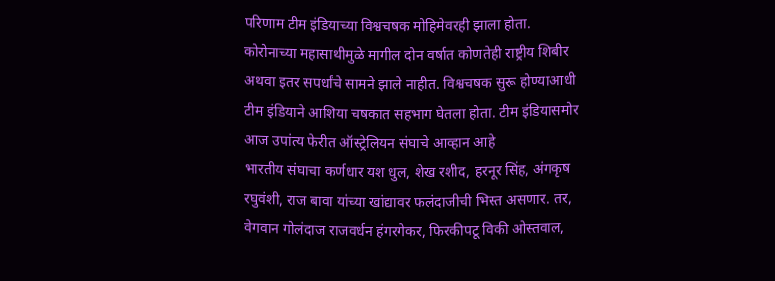परिणाम टीम इंडियाच्या विश्वचषक मोहिमेवरही झाला होता. कोरोनाच्या महासाथीमुळे मागील दोन वर्षात कोणतेही राष्ट्रीय शिबीर अथवा इतर सपर्धांचे सामने झाले नाहीत. विश्वचषक सुरू होण्याआधी टीम इंडियाने आशिया चषकात सहभाग घेतला होता. टीम इंडियासमोर आज उपांत्य फेरीत ऑस्ट्रेलियन संघाचे आव्हान आहे
भारतीय संघाचा कर्णधार यश धुल, शेख रशीद, हरनूर सिंह, अंगकृष रघुवंशी, राज बावा यांच्या खांद्यावर फलंदाजीची भिस्त असणार. तर, वेगवान गोलंदाज राजवर्धन हंगरगेकर, फिरकीपटू विकी ओस्तवाल,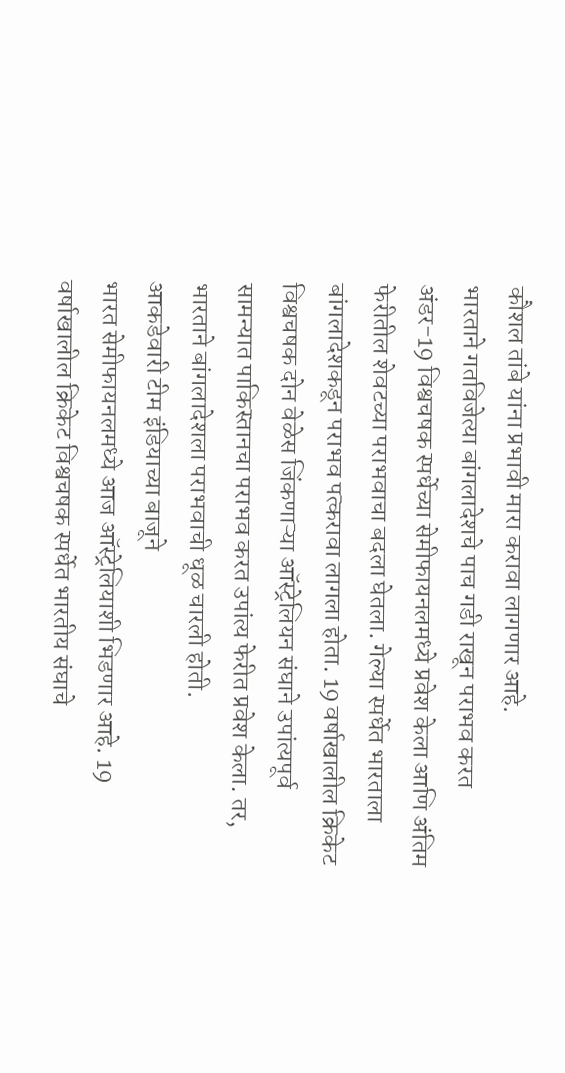कौशल तांबे यांना प्रभावी मारा करावा लागणार आहे.
भारताने गतविजेत्या बांगलादेशचे पाच गडी राखून पराभव करत अंडर-19 विश्वचषक स्पर्धेच्या सेमीफायनलमध्ये प्रवेश केला आणि अंतिम फेरीतील शेवटच्या पराभवाचा बदला घेतला. गेल्या स्पर्धेत भारताला बांगलादेशकडून पराभव पत्करावा लागला होता. 19 वर्षाखालील क्रिकेट विश्वचषक दोन वेळेस जिंकणाऱ्या ऑस्ट्रेलियन संघाने उपांत्यपूर्व सामन्यात पाकिस्तानचा पराभव करत उपांत्य फेरीत प्रवेश केला. तर, भारताने बांगलादेशला पराभवाची धूळ चारली होती.
आकडेवारी टीम इंडियाच्या बाजूने
भारत सेमीफायनलमध्ये आज ऑस्ट्रेलियाशी भिडणार आहे. 19 वर्षाखालील क्रिकेट विश्वचषक स्पर्धेत भारतीय संघाचे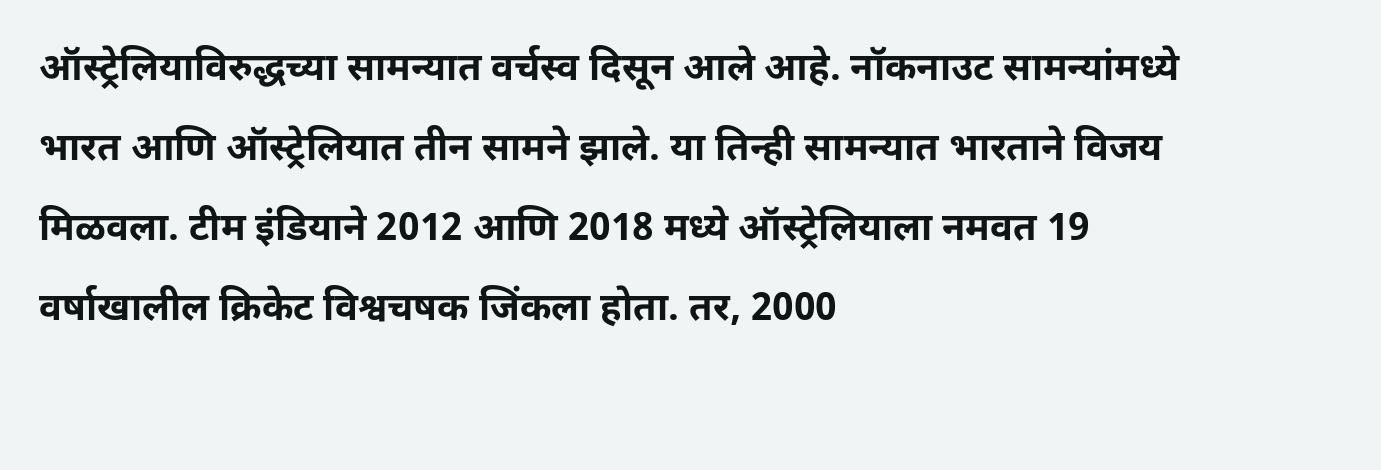ऑस्ट्रेलियाविरुद्धच्या सामन्यात वर्चस्व दिसून आले आहे. नॉकनाउट सामन्यांमध्ये भारत आणि ऑस्ट्रेलियात तीन सामने झाले. या तिन्ही सामन्यात भारताने विजय मिळवला. टीम इंडियाने 2012 आणि 2018 मध्ये ऑस्ट्रेलियाला नमवत 19 वर्षाखालील क्रिकेट विश्वचषक जिंकला होता. तर, 2000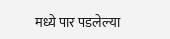मध्ये पार पडलेल्या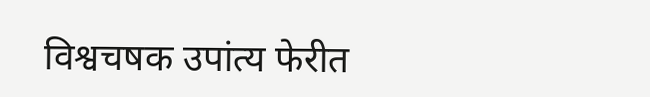विश्वचषक उपांत्य फेरीत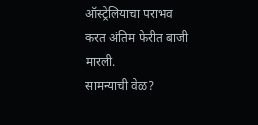ऑस्ट्रेलियाचा पराभव करत अंतिम फेरीत बाजी मारली.
सामन्याची वेळ?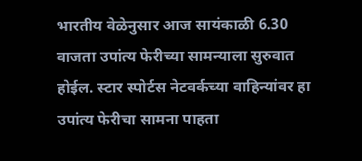भारतीय वेळेनुसार आज सायंकाळी 6.30 वाजता उपांत्य फेरीच्या सामन्याला सुरुवात होईल. स्टार स्पोर्टस नेटवर्कच्या वाहिन्यांवर हा उपांत्य फेरीचा सामना पाहता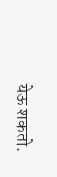येऊ शकतो.